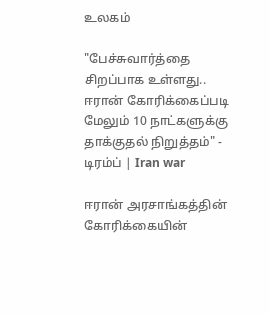உலகம்

"பேச்சுவார்த்தை சிறப்பாக உள்ளது.. ஈரான் கோரிக்கைப்படி மேலும் 10 நாட்களுக்கு தாக்குதல் நிறுத்தம்" - டிரம்ப் | Iran war

ஈரான் அரசாங்கத்தின் கோரிக்கையின்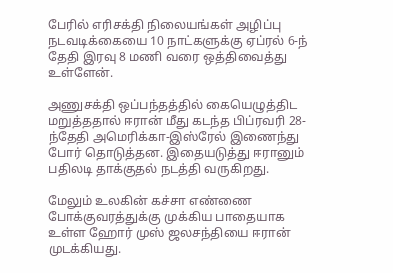பேரில் எரிசக்தி நிலையங்கள் அழிப்பு நடவடிக்கையை 10 நாட்களுக்கு ஏப்ரல் 6-ந் தேதி இரவு 8 மணி வரை ஒத்திவைத்து உள்ளேன்.

அணுசக்தி ஒப்பந்தத்தில் கையெழுத்திட மறுத்ததால் ஈரான் மீது கடந்த பிப்ரவரி 28-ந்தேதி அமெரிக்கா-இஸ்ரேல் இணைந்து போர் தொடுத்தன. இதையடுத்து ஈரானும் பதிலடி தாக்குதல் நடத்தி வருகிறது.

மேலும் உலகின் கச்சா எண்ணை போக்குவரத்துக்கு முக்கிய பாதையாக உள்ள ஹோர் முஸ் ஜலசந்தியை ஈரான் முடக்கியது.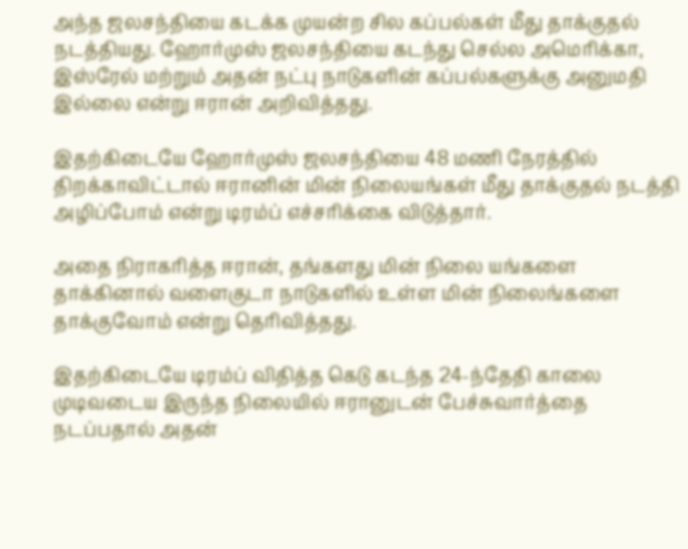அந்த ஜலசந்தியை கடக்க முயன்ற சில கப்பல்கள் மீது தாக்குதல் நடத்தியது. ஹோர்முஸ் ஜலசந்தியை கடந்து செல்ல அமெரிக்கா, இஸ்ரேல் மற்றும் அதன் நட்பு நாடுகளின் கப்பல்களுக்கு அனுமதி இல்லை என்று ஈரான் அறிவித்தது.

இதற்கிடையே ஹோர்முஸ் ஜலசந்தியை 48 மணி நேரத்தில் திறக்காவிட்டால் ஈரானின் மின் நிலையங்கள் மீது தாக்குதல் நடத்தி அழிப்போம் என்று டிரம்ப் எச்சரிக்கை விடுத்தார்.

அதை நிராகரித்த ஈரான், தங்களது மின் நிலை யங்களை தாக்கினால் வளைகுடா நாடுகளில் உள்ள மின் நிலைங்களை தாக்குவோம் என்று தெரிவித்தது.

இதற்கிடையே டிரம்ப் விதித்த கெடு கடந்த 24-ந்தேதி காலை முடிவடைய இருந்த நிலையில் ஈரானுடன் பேச்சுவார்த்தை நடப்பதால் அதன்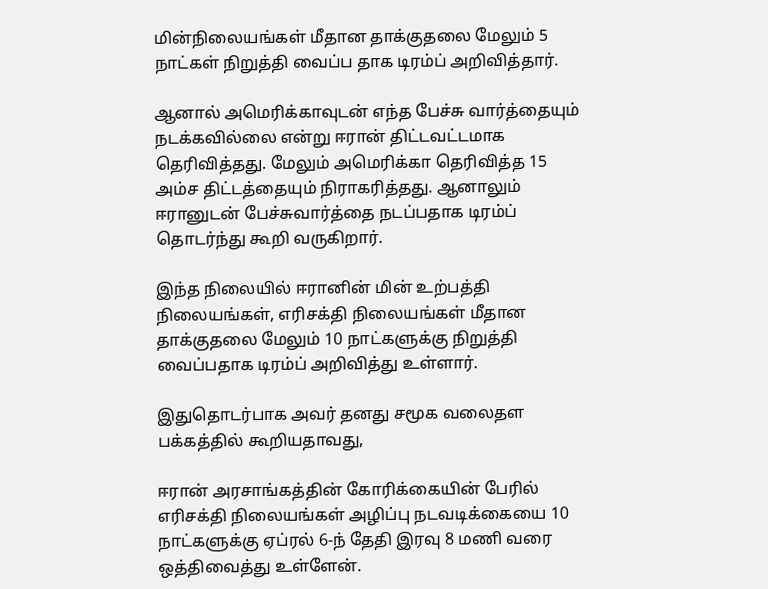மின்நிலையங்கள் மீதான தாக்குதலை மேலும் 5 நாட்கள் நிறுத்தி வைப்ப தாக டிரம்ப் அறிவித்தார்.

ஆனால் அமெரிக்காவுடன் எந்த பேச்சு வார்த்தையும் நடக்கவில்லை என்று ஈரான் திட்டவட்டமாக தெரிவித்தது. மேலும் அமெரிக்கா தெரிவித்த 15 அம்ச திட்டத்தையும் நிராகரித்தது. ஆனாலும் ஈரானுடன் பேச்சுவார்த்தை நடப்பதாக டிரம்ப் தொடர்ந்து கூறி வருகிறார்.

இந்த நிலையில் ஈரானின் மின் உற்பத்தி நிலையங்கள், எரிசக்தி நிலையங்கள் மீதான தாக்குதலை மேலும் 10 நாட்களுக்கு நிறுத்தி வைப்பதாக டிரம்ப் அறிவித்து உள்ளார்.

இதுதொடர்பாக அவர் தனது சமூக வலைதள பக்கத்தில் கூறியதாவது,

ஈரான் அரசாங்கத்தின் கோரிக்கையின் பேரில் எரிசக்தி நிலையங்கள் அழிப்பு நடவடிக்கையை 10 நாட்களுக்கு ஏப்ரல் 6-ந் தேதி இரவு 8 மணி வரை ஒத்திவைத்து உள்ளேன்.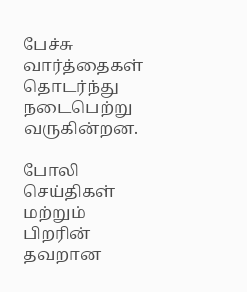பேச்சு வார்த்தைகள் தொடர்ந்து நடைபெற்று வருகின்றன.

போலி செய்திகள் மற்றும் பிறரின் தவறான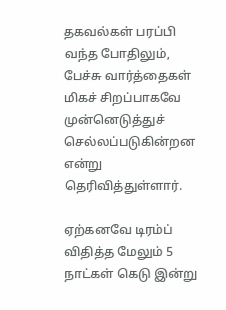தகவல்கள் பரப்பி வந்த போதிலும், பேச்சு வார்த்தைகள் மிகச் சிறப்பாகவே முன்னெடுத்துச் செல்லப்படுகின்றன என்று தெரிவித்துள்ளார்.

ஏற்கனவே டிரம்ப் விதித்த மேலும் 5 நாட்கள் கெடு இன்று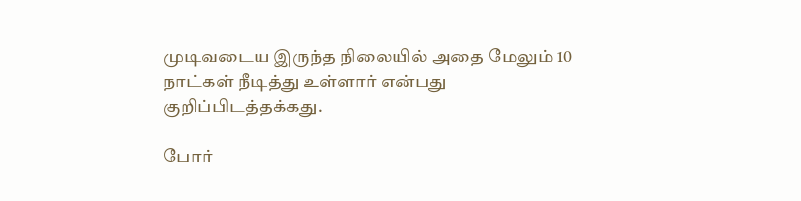முடிவடைய இருந்த நிலையில் அதை மேலும் 10 நாட்கள் நீடித்து உள்ளார் என்பது குறிப்பிடத்தக்கது.

போர்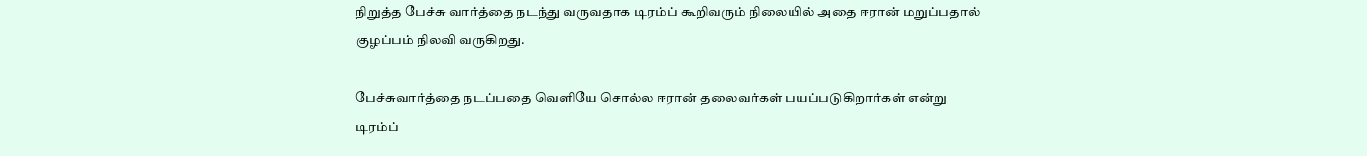நிறுத்த பேச்சு வார்த்தை நடந்து வருவதாக டிரம்ப் கூறிவரும் நிலையில் அதை ஈரான் மறுப்பதால் குழப்பம் நிலவி வருகிறது.

பேச்சுவார்த்தை நடப்பதை வெளியே சொல்ல ஈரான் தலைவர்கள் பயப்படுகிறார்கள் என்று டிரம்ப்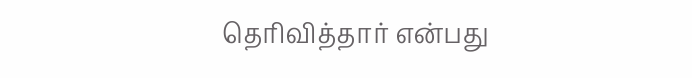தெரிவித்தார் என்பது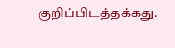குறிப்பிடத்தக்கது.